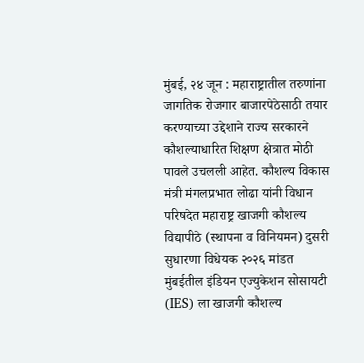मुंबई, २४ जून : महाराष्ट्रातील तरुणांना जागतिक रोजगार बाजारपेठेसाठी तयार करण्याच्या उद्देशाने राज्य सरकारने कौशल्याधारित शिक्षण क्षेत्रात मोठी पावले उचलली आहेत. कौशल्य विकास मंत्री मंगलप्रभात लोढा यांनी विधान परिषदेत महाराष्ट्र खाजगी कौशल्य विद्यापीठे (स्थापना व विनियमन) दुसरी सुधारणा विधेयक २०२६ मांडत मुंबईतील इंडियन एज्युकेशन सोसायटी (IES) ला खाजगी कौशल्य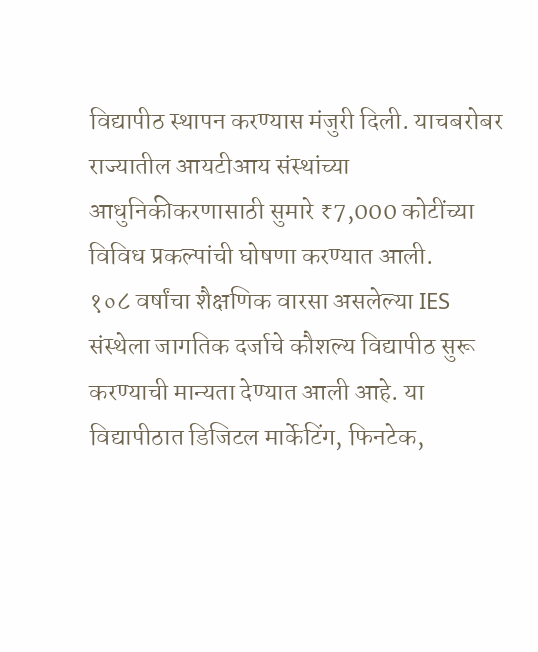विद्यापीठ स्थापन करण्यास मंजुरी दिली. याचबरोबर राज्यातील आयटीआय संस्थांच्या आधुनिकीकरणासाठी सुमारे ₹7,000 कोटींच्या विविध प्रकल्पांची घोषणा करण्यात आली.
१०८ वर्षांचा शैक्षणिक वारसा असलेल्या IES संस्थेला जागतिक दर्जाचे कौशल्य विद्यापीठ सुरू करण्याची मान्यता देण्यात आली आहे. या विद्यापीठात डिजिटल मार्केटिंग, फिनटेक,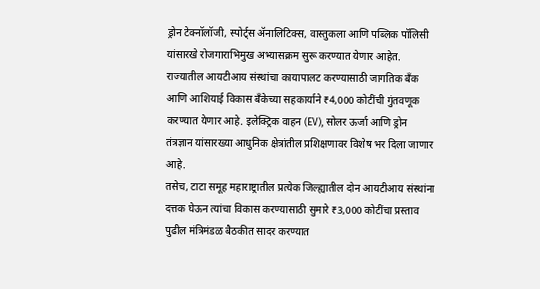ड्रोन टेक्नॉलॉजी, स्पोर्ट्स ॲनालिटिक्स, वास्तुकला आणि पब्लिक पॉलिसी यांसारखे रोजगाराभिमुख अभ्यासक्रम सुरू करण्यात येणार आहेत.
राज्यातील आयटीआय संस्थांचा कायापालट करण्यासाठी जागतिक बँक आणि आशियाई विकास बँकेच्या सहकार्याने ₹4,000 कोटींची गुंतवणूक करण्यात येणार आहे. इलेक्ट्रिक वाहन (EV), सोलर ऊर्जा आणि ड्रोन तंत्रज्ञान यांसारख्या आधुनिक क्षेत्रांतील प्रशिक्षणावर विशेष भर दिला जाणार आहे.
तसेच, टाटा समूह महाराष्ट्रातील प्रत्येक जिल्ह्यातील दोन आयटीआय संस्थांना दत्तक घेऊन त्यांचा विकास करण्यासाठी सुमारे ₹3,000 कोटींचा प्रस्ताव पुढील मंत्रिमंडळ बैठकीत सादर करण्यात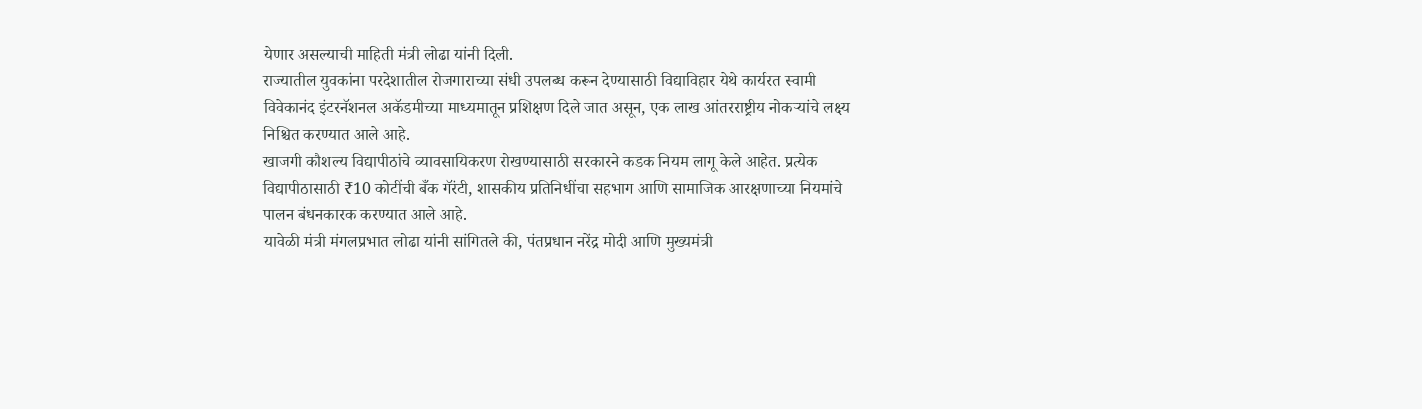येणार असल्याची माहिती मंत्री लोढा यांनी दिली.
राज्यातील युवकांना परदेशातील रोजगाराच्या संधी उपलब्ध करून देण्यासाठी विद्याविहार येथे कार्यरत स्वामी विवेकानंद इंटरनॅशनल अकॅडमीच्या माध्यमातून प्रशिक्षण दिले जात असून, एक लाख आंतरराष्ट्रीय नोकऱ्यांचे लक्ष्य निश्चित करण्यात आले आहे.
खाजगी कौशल्य विद्यापीठांचे व्यावसायिकरण रोखण्यासाठी सरकारने कडक नियम लागू केले आहेत. प्रत्येक विद्यापीठासाठी ₹10 कोटींची बँक गॅरंटी, शासकीय प्रतिनिधींचा सहभाग आणि सामाजिक आरक्षणाच्या नियमांचे पालन बंधनकारक करण्यात आले आहे.
यावेळी मंत्री मंगलप्रभात लोढा यांनी सांगितले की, पंतप्रधान नरेंद्र मोदी आणि मुख्यमंत्री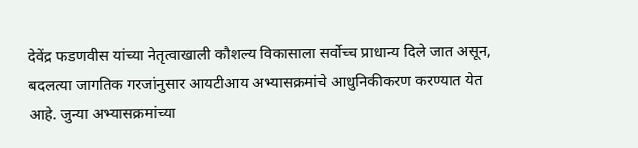देवेंद्र फडणवीस यांच्या नेतृत्वाखाली कौशल्य विकासाला सर्वोच्च प्राधान्य दिले जात असून, बदलत्या जागतिक गरजांनुसार आयटीआय अभ्यासक्रमांचे आधुनिकीकरण करण्यात येत आहे. जुन्या अभ्यासक्रमांच्या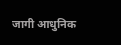जागी आधुनिक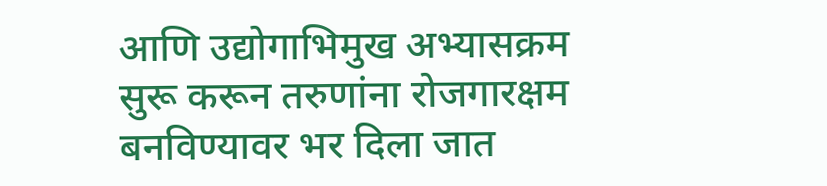आणि उद्योगाभिमुख अभ्यासक्रम सुरू करून तरुणांना रोजगारक्षम बनविण्यावर भर दिला जात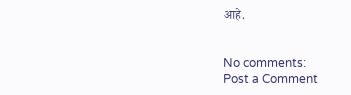आहे.


No comments:
Post a Comment